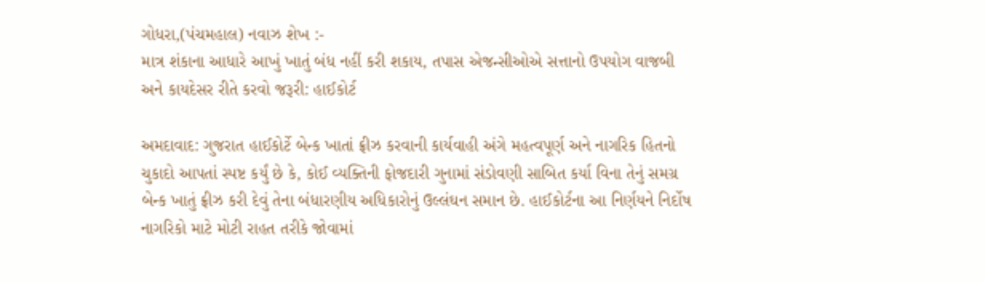ગોધરા,(પંચમહાલ) નવાઝ શેખ :-
માત્ર શંકાના આધારે આખું ખાતું બંધ નહીં કરી શકાય, તપાસ એજન્સીઓએ સત્તાનો ઉપયોગ વાજબી અને કાયદેસર રીતે કરવો જરૂરી: હાઈકોર્ટ

અમદાવાદ: ગુજરાત હાઈકોર્ટે બેન્ક ખાતાં ફ્રીઝ કરવાની કાર્યવાહી અંગે મહત્વપૂર્ણ અને નાગરિક હિતનો ચુકાદો આપતાં સ્પષ્ટ કર્યું છે કે, કોઈ વ્યક્તિની ફોજદારી ગુનામાં સંડોવણી સાબિત કર્યા વિના તેનું સમગ્ર બેન્ક ખાતું ફ્રીઝ કરી દેવું તેના બંધારણીય અધિકારોનું ઉલ્લંઘન સમાન છે. હાઈકોર્ટના આ નિર્ણયને નિર્દોષ નાગરિકો માટે મોટી રાહત તરીકે જોવામાં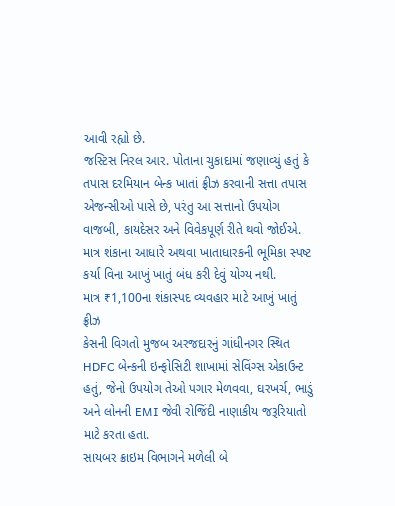આવી રહ્યો છે.
જસ્ટિસ નિરલ આર. પોતાના ચુકાદામાં જણાવ્યું હતું કે તપાસ દરમિયાન બેન્ક ખાતાં ફ્રીઝ કરવાની સત્તા તપાસ એજન્સીઓ પાસે છે, પરંતુ આ સત્તાનો ઉપયોગ વાજબી, કાયદેસર અને વિવેકપૂર્ણ રીતે થવો જોઈએ. માત્ર શંકાના આધારે અથવા ખાતાધારકની ભૂમિકા સ્પષ્ટ કર્યા વિના આખું ખાતું બંધ કરી દેવું યોગ્ય નથી.
માત્ર ₹1,100ના શંકાસ્પદ વ્યવહાર માટે આખું ખાતું ફ્રીઝ
કેસની વિગતો મુજબ અરજદારનું ગાંધીનગર સ્થિત HDFC બેન્કની ઇન્ફોસિટી શાખામાં સેવિંગ્સ એકાઉન્ટ હતું, જેનો ઉપયોગ તેઓ પગાર મેળવવા, ઘરખર્ચ, ભાડું અને લોનની EMI જેવી રોજિંદી નાણાકીય જરૂરિયાતો માટે કરતા હતા.
સાયબર ક્રાઇમ વિભાગને મળેલી બે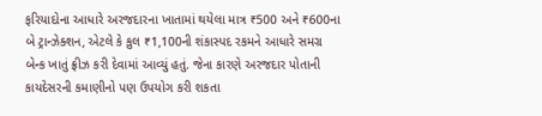ફરિયાદોના આધારે અરજદારના ખાતામાં થયેલા માત્ર ₹500 અને ₹600ના બે ટ્રાન્ઝેક્શન, એટલે કે કુલ ₹1,100ની શંકાસ્પદ રકમને આધારે સમગ્ર બેન્ક ખાતું ફ્રીઝ કરી દેવામાં આવ્યું હતું. જેના કારણે અરજદાર પોતાની કાયદેસરની કમાણીનો પણ ઉપયોગ કરી શકતા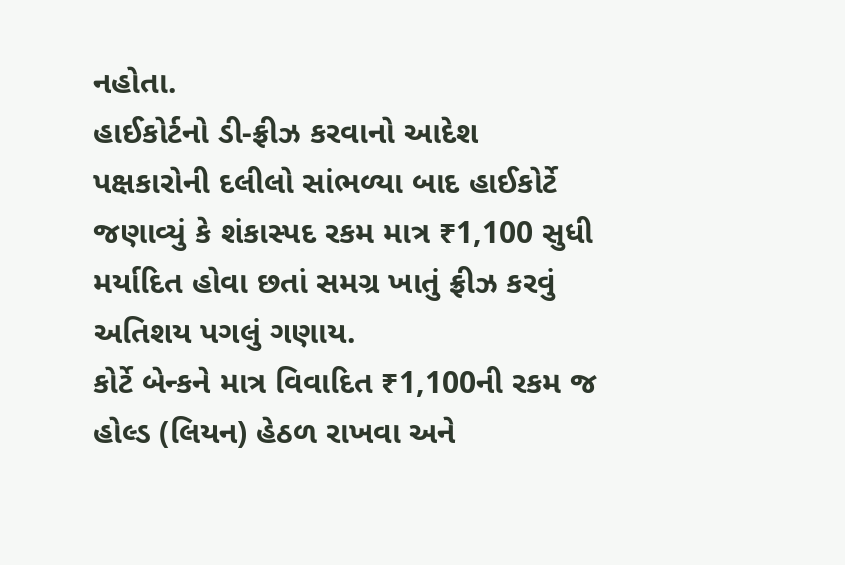નહોતા.
હાઈકોર્ટનો ડી-ફ્રીઝ કરવાનો આદેશ
પક્ષકારોની દલીલો સાંભળ્યા બાદ હાઈકોર્ટે જણાવ્યું કે શંકાસ્પદ રકમ માત્ર ₹1,100 સુધી મર્યાદિત હોવા છતાં સમગ્ર ખાતું ફ્રીઝ કરવું અતિશય પગલું ગણાય.
કોર્ટે બેન્કને માત્ર વિવાદિત ₹1,100ની રકમ જ હોલ્ડ (લિયન) હેઠળ રાખવા અને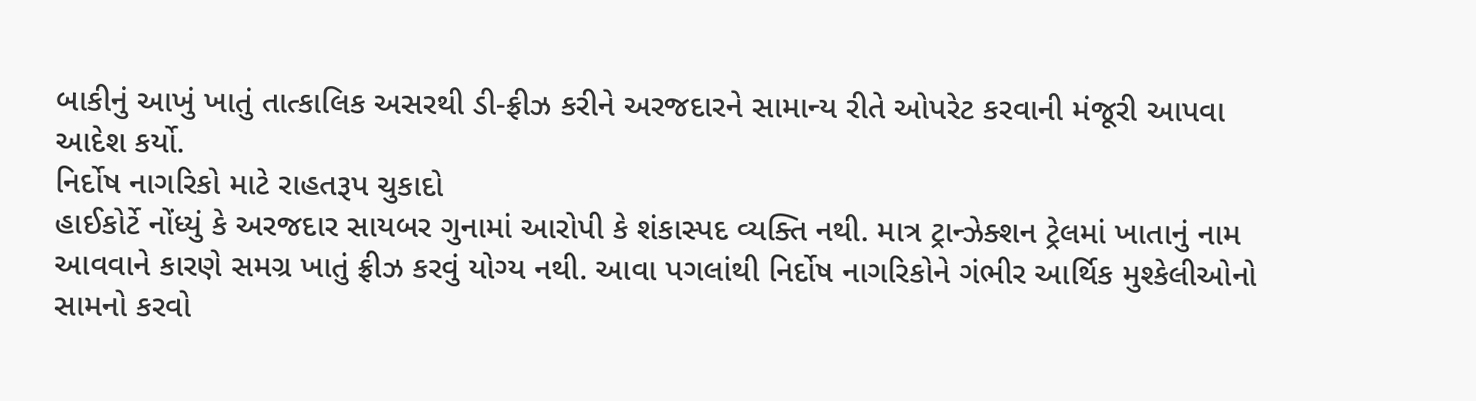બાકીનું આખું ખાતું તાત્કાલિક અસરથી ડી-ફ્રીઝ કરીને અરજદારને સામાન્ય રીતે ઓપરેટ કરવાની મંજૂરી આપવા આદેશ કર્યો.
નિર્દોષ નાગરિકો માટે રાહતરૂપ ચુકાદો
હાઈકોર્ટે નોંધ્યું કે અરજદાર સાયબર ગુનામાં આરોપી કે શંકાસ્પદ વ્યક્તિ નથી. માત્ર ટ્રાન્ઝેક્શન ટ્રેલમાં ખાતાનું નામ આવવાને કારણે સમગ્ર ખાતું ફ્રીઝ કરવું યોગ્ય નથી. આવા પગલાંથી નિર્દોષ નાગરિકોને ગંભીર આર્થિક મુશ્કેલીઓનો સામનો કરવો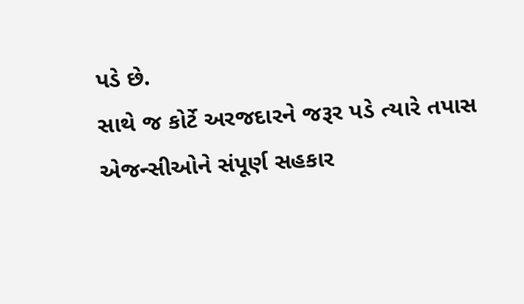પડે છે.
સાથે જ કોર્ટે અરજદારને જરૂર પડે ત્યારે તપાસ એજન્સીઓને સંપૂર્ણ સહકાર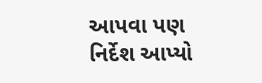આપવા પણ નિર્દેશ આપ્યો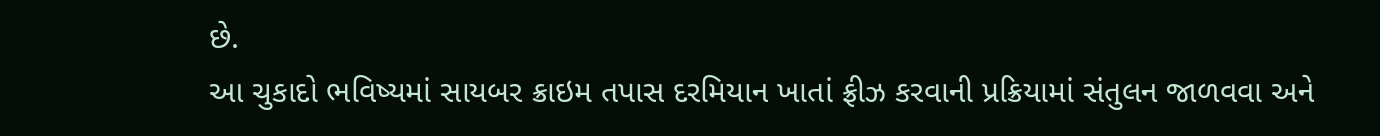છે.
આ ચુકાદો ભવિષ્યમાં સાયબર ક્રાઇમ તપાસ દરમિયાન ખાતાં ફ્રીઝ કરવાની પ્રક્રિયામાં સંતુલન જાળવવા અને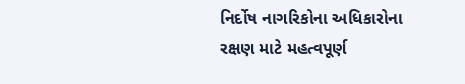નિર્દોષ નાગરિકોના અધિકારોના રક્ષણ માટે મહત્વપૂર્ણ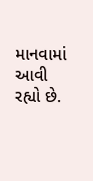માનવામાં આવી રહ્યો છે.